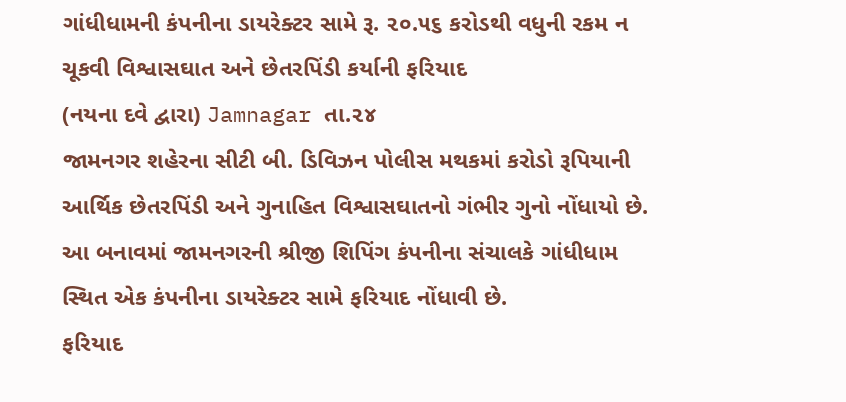ગાંધીધામની કંપનીના ડાયરેક્ટર સામે રૂ. ૨૦.૫૬ કરોડથી વધુની રકમ ન ચૂકવી વિશ્વાસઘાત અને છેતરપિંડી કર્યાની ફરિયાદ
(નયના દવે દ્વારા) Jamnagar તા.૨૪
જામનગર શહેરના સીટી બી. ડિવિઝન પોલીસ મથકમાં કરોડો રૂપિયાની આર્થિક છેતરપિંડી અને ગુનાહિત વિશ્વાસઘાતનો ગંભીર ગુનો નોંધાયો છે. આ બનાવમાં જામનગરની શ્રીજી શિપિંગ કંપનીના સંચાલકે ગાંધીધામ સ્થિત એક કંપનીના ડાયરેક્ટર સામે ફરિયાદ નોંધાવી છે.
ફરિયાદ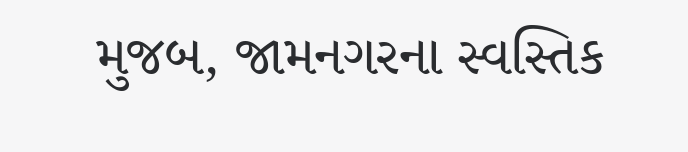મુજબ, જામનગરના સ્વસ્તિક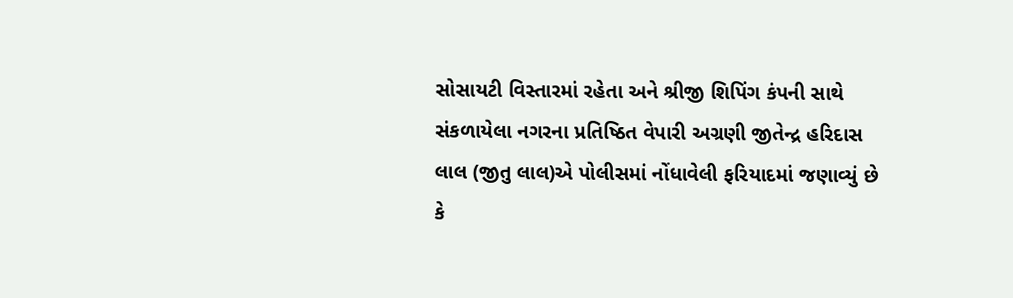સોસાયટી વિસ્તારમાં રહેતા અને શ્રીજી શિપિંગ કંપની સાથે સંકળાયેલા નગરના પ્રતિષ્ઠિત વેપારી અગ્રણી જીતેન્દ્ર હરિદાસ લાલ (જીતુ લાલ)એ પોલીસમાં નોંધાવેલી ફરિયાદમાં જણાવ્યું છે કે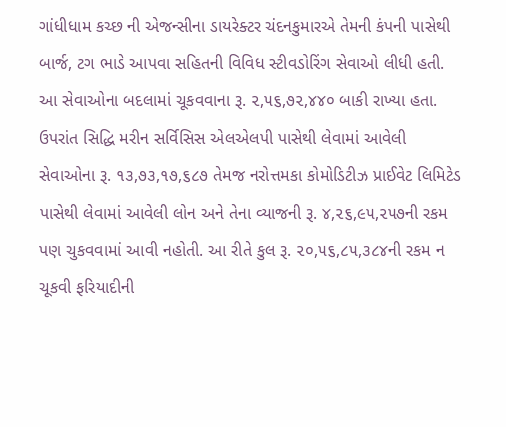ગાંધીધામ કચ્છ ની એજન્સીના ડાયરેક્ટર ચંદનકુમારએ તેમની કંપની પાસેથી બાર્જ, ટગ ભાડે આપવા સહિતની વિવિધ સ્ટીવડોરિંગ સેવાઓ લીધી હતી.
આ સેવાઓના બદલામાં ચૂકવવાના રૂ. ૨,૫૬,૭૨,૪૪૦ બાકી રાખ્યા હતા. ઉપરાંત સિદ્ધિ મરીન સર્વિસિસ એલએલપી પાસેથી લેવામાં આવેલી સેવાઓના રૂ. ૧૩,૭૩,૧૭,૬૮૭ તેમજ નરોત્તમકા કોમોડિટીઝ પ્રાઈવેટ લિમિટેડ પાસેથી લેવામાં આવેલી લોન અને તેના વ્યાજની રૂ. ૪,૨૬,૯૫,૨૫૭ની રકમ પણ ચુકવવામાં આવી નહોતી. આ રીતે કુલ રૂ. ૨૦,૫૬,૮૫,૩૮૪ની રકમ ન ચૂકવી ફરિયાદીની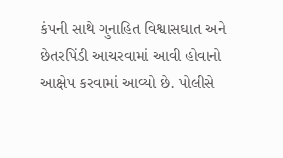કંપની સાથે ગુનાહિત વિશ્વાસઘાત અને છેતરપિંડી આચરવામાં આવી હોવાનો આક્ષેપ કરવામાં આવ્યો છે. પોલીસે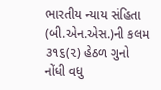ભારતીય ન્યાય સંહિતા (બી.એન.એસ.)ની કલમ ૩૧૬(૨) હેઠળ ગુનો નોંધી વધુ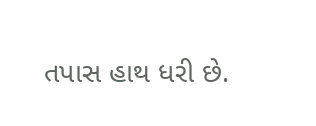તપાસ હાથ ધરી છે.